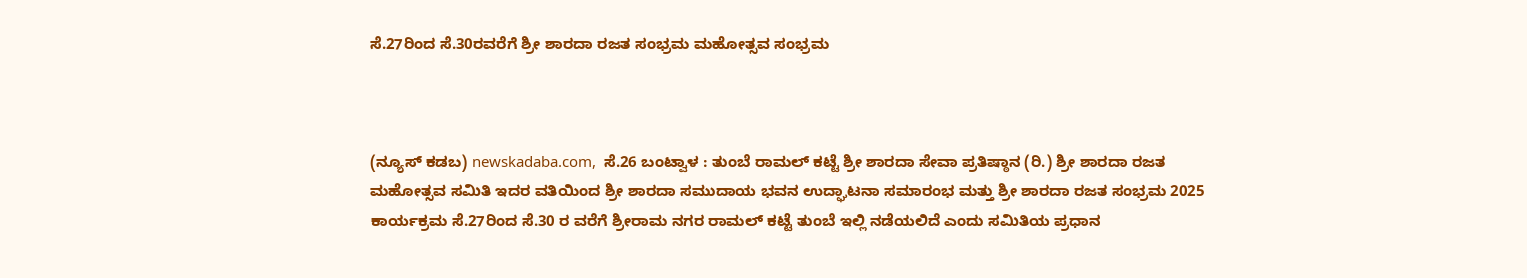ಸೆ.27ರಿಂದ ಸೆ.30ರವರೆಗೆ ಶ್ರೀ ಶಾರದಾ ರಜತ ಸಂಭ್ರಮ ಮಹೋತ್ಸವ ಸಂಭ್ರಮ



(ನ್ಯೂಸ್‌ ಕಡಬ) newskadaba.com,  ಸೆ.26 ಬಂಟ್ವಾಳ : ತುಂಬೆ ರಾಮಲ್ ಕಟ್ಟೆ ಶ್ರೀ ಶಾರದಾ ಸೇವಾ ಪ್ರತಿಷ್ಠಾನ (ರಿ.) ಶ್ರೀ ಶಾರದಾ ರಜತ ಮಹೋತ್ಸವ ಸಮಿತಿ ಇದರ ವತಿಯಿಂದ ಶ್ರೀ ಶಾರದಾ ಸಮುದಾಯ ಭವನ ಉದ್ಘಾಟನಾ ಸಮಾರಂಭ ಮತ್ತು ಶ್ರೀ ಶಾರದಾ ರಜತ ಸಂಭ್ರಮ 2025 ಕಾರ್ಯಕ್ರಮ ಸೆ.27ರಿಂದ ಸೆ.30 ರ ವರೆಗೆ ಶ್ರೀರಾಮ ನಗರ ರಾಮಲ್ ಕಟ್ಟೆ ತುಂಬೆ ಇಲ್ಲಿ ನಡೆಯಲಿದೆ ಎಂದು ಸಮಿತಿಯ ಪ್ರಧಾನ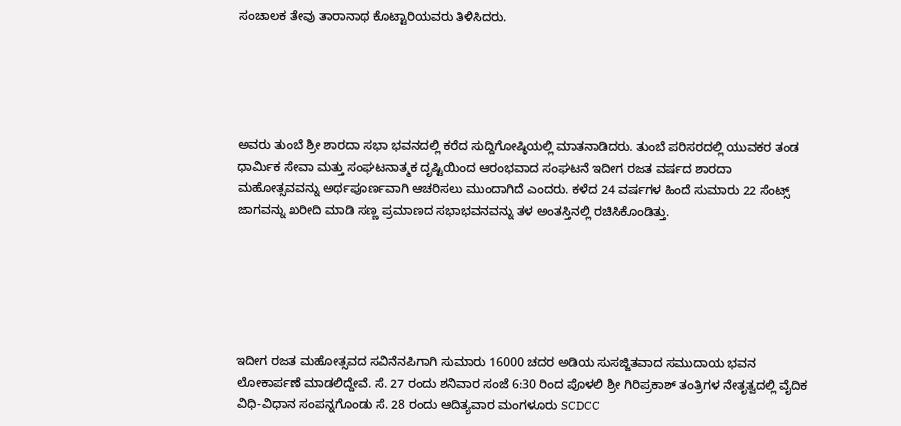ಸಂಚಾಲಕ ತೇವು ತಾರಾನಾಥ ಕೊಟ್ಟಾರಿಯವರು ತಿಳಿಸಿದರು.





ಅವರು ತುಂಬೆ ಶ್ರೀ ಶಾರದಾ ಸಭಾ ಭವನದಲ್ಲಿ ಕರೆದ ಸುದ್ದಿಗೋಷ್ಠಿಯಲ್ಲಿ ಮಾತನಾಡಿದರು. ತುಂಬೆ ಪರಿಸರದಲ್ಲಿ ಯುವಕರ ತಂಡ ಧಾರ್ಮಿಕ ಸೇವಾ ಮತ್ತು ಸಂಘಟನಾತ್ಮಕ ದೃಷ್ಟಿಯಿಂದ ಆರಂಭವಾದ ಸಂಘಟನೆ ಇದೀಗ ರಜತ ವರ್ಷದ ಶಾರದಾ ಮಹೋತ್ಸವವನ್ನು ಅರ್ಥಪೂರ್ಣವಾಗಿ ಆಚರಿಸಲು ಮುಂದಾಗಿದೆ ಎಂದರು. ಕಳೆದ 24 ವರ್ಷಗಳ ಹಿಂದೆ ಸುಮಾರು 22 ಸೆಂಟ್ಸ್ ಜಾಗವನ್ನು ಖರೀದಿ ಮಾಡಿ ಸಣ್ಣ ಪ್ರಮಾಣದ ಸಭಾಭವನವನ್ನು ತಳ ಅಂತಸ್ತಿನಲ್ಲಿ ರಚಿಸಿಕೊಂಡಿತ್ತು.






ಇದೀಗ ರಜತ ಮಹೋತ್ಸವದ ಸವಿನೆನಪಿಗಾಗಿ ಸುಮಾರು 16000 ಚದರ ಅಡಿಯ ಸುಸಜ್ಜಿತವಾದ ಸಮುದಾಯ ಭವನ ಲೋಕಾರ್ಪಣೆ ಮಾಡಲಿದ್ದೇವೆ. ಸೆ. 27 ರಂದು ಶನಿವಾರ ಸಂಜೆ 6:30 ರಿಂದ ಪೊಳಲಿ ಶ್ರೀ ಗಿರಿಪ್ರಕಾಶ್ ತಂತ್ರಿಗಳ ನೇತೃತ್ವದಲ್ಲಿ ವೈದಿಕ ವಿಧಿ-ವಿಧಾನ ಸಂಪನ್ನಗೊಂಡು ಸೆ. 28 ರಂದು ಆದಿತ್ಯವಾರ ಮಂಗಳೂರು SCDCC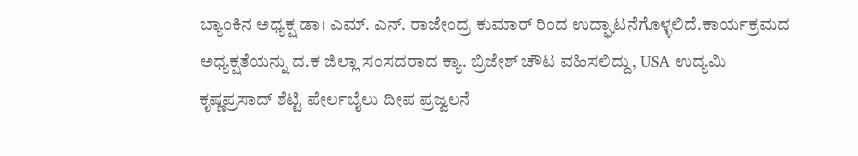ಬ್ಯಾಂಕಿನ ಅಧ್ಯಕ್ಷ ಡಾ। ಎಮ್. ಎನ್. ರಾಜೇಂದ್ರ ಕುಮಾರ್ ರಿಂದ ಉದ್ಘಾಟನೆಗೊಳ್ಳಲಿದೆ.ಕಾರ್ಯಕ್ರಮದ ಅಧ್ಯಕ್ಷತೆಯನ್ನು ದ.ಕ ಜಿಲ್ಲಾ ಸಂಸದರಾದ ಕ್ಯಾ. ಬ್ರಿಜೇಶ್ ಚೌಟ ವಹಿಸಲಿದ್ದು, USA ಉದ್ಯಮಿ ಕೃಷ್ಣಪ್ರಸಾದ್ ಶೆಟ್ಟಿ ಪೇರ್ಲಬೈಲು ದೀಪ ಪ್ರಜ್ವಲನೆ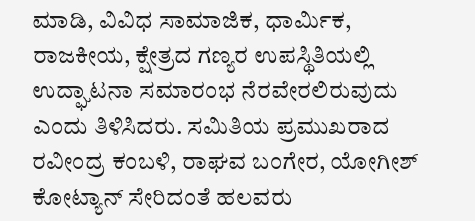ಮಾಡಿ, ವಿವಿಧ ಸಾಮಾಜಿಕ, ಧಾರ್ಮಿಕ, ರಾಜಕೀಯ, ಕ್ಷೇತ್ರದ ಗಣ್ಯರ ಉಪಸ್ಥಿತಿಯಲ್ಲಿ ಉದ್ಘಾಟನಾ ಸಮಾರಂಭ ನೆರವೇರಲಿರುವುದು ಎಂದು ತಿಳಿಸಿದರು. ಸಮಿತಿಯ ಪ್ರಮುಖರಾದ ರವೀಂದ್ರ ಕಂಬಳಿ, ರಾಘವ ಬಂಗೇರ, ಯೋಗೀಶ್ ಕೋಟ್ಯಾನ್ ಸೇರಿದಂತೆ ಹಲವರು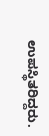ಉಪಸ್ಥಿತರಿದ್ದರು.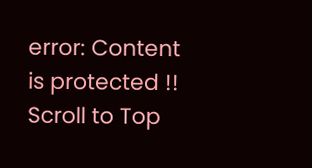error: Content is protected !!
Scroll to Top